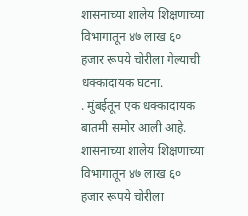शासनाच्या शालेय शिक्षणाच्या विभागातून ४७ लाख ६० हजार रूपये चोरीला गेल्याची धक्कादायक घटना.
. मुंबईतून एक धक्कादायक बातमी समोर आली आहे. शासनाच्या शालेय शिक्षणाच्या विभागातून ४७ लाख ६० हजार रूपये चोरीला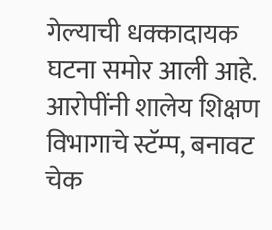गेल्याची धक्कादायक घटना समोर आली आहे. आरोपींनी शालेय शिक्षण विभागाचे स्टॅम्प, बनावट चेक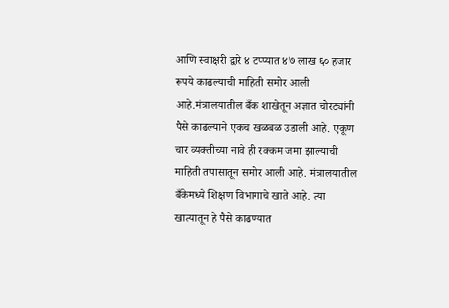आणि स्वाक्षरी द्वारे ४ टप्प्यात ४७ लाख ६० हजार रूपये काढल्याची माहिती समोर आली आहे.मंत्रालयातील बँक शाखेतून अज्ञात चोरट्यांनी पैसे काढल्याने एकच खळबळ उडाली आहे. एकूण चार व्यक्तीच्या नावे ही रक्कम जमा झाल्याची माहिती तपासातून समोर आली आहे. मंत्रालयातील बँकेमध्ये शिक्षण विभागाचे खाते आहे. त्या खात्यातून हे पैसे काढण्यात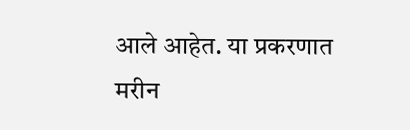आले आहेत. या प्रकरणात मरीन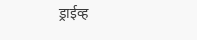ड्राईव्ह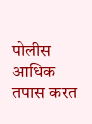पोलीस आधिक तपास करत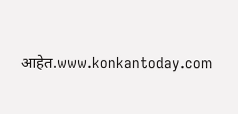आहेत.www.konkantoday.com